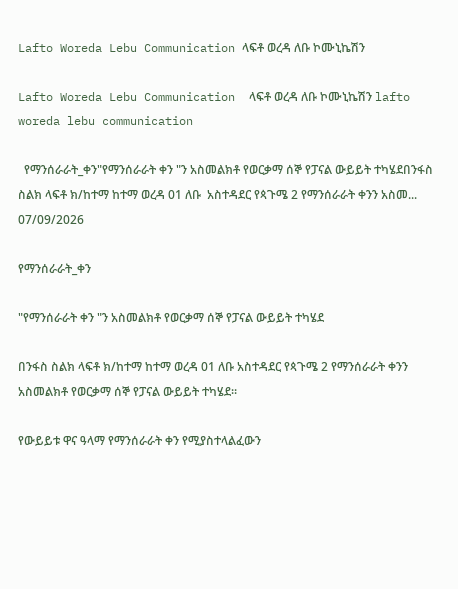Lafto Woreda Lebu Communication ላፍቶ ወረዳ ለቡ ኮሙኒኬሽን

Lafto Woreda Lebu Communication  ላፍቶ ወረዳ ለቡ ኮሙኒኬሽን lafto woreda lebu communication

  የማንሰራራት_ቀን"የማንሰራራት ቀን "ን አስመልክቶ የወርቃማ ሰኞ የፓናል ውይይት ተካሄደበንፋስ ስልክ ላፍቶ ክ/ከተማ ከተማ ወረዳ 01 ለቡ  አስተዳደር የጳጉሜ 2 የማንሰራራት ቀንን አስመ...
07/09/2026

የማንሰራራት_ቀን

"የማንሰራራት ቀን "ን አስመልክቶ የወርቃማ ሰኞ የፓናል ውይይት ተካሄደ

በንፋስ ስልክ ላፍቶ ክ/ከተማ ከተማ ወረዳ 01 ለቡ አስተዳደር የጳጉሜ 2 የማንሰራራት ቀንን አስመልክቶ የወርቃማ ሰኞ የፓናል ውይይት ተካሄደ።

የውይይቱ ዋና ዓላማ የማንሰራራት ቀን የሚያስተላልፈውን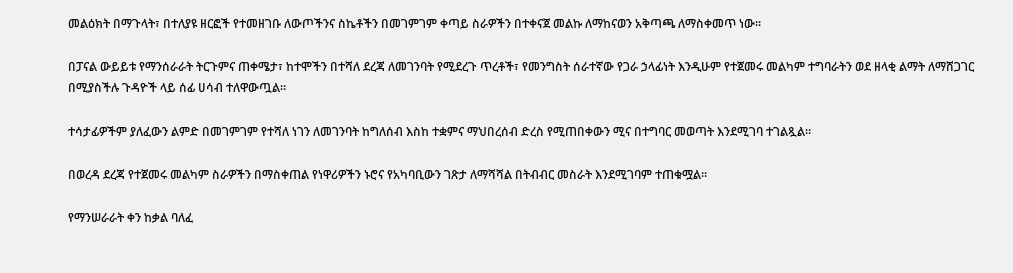መልዕክት በማጉላት፣ በተለያዩ ዘርፎች የተመዘገቡ ለውጦችንና ስኬቶችን በመገምገም ቀጣይ ስራዎችን በተቀናጀ መልኩ ለማከናወን አቅጣጫ ለማስቀመጥ ነው።

በፓናል ውይይቱ የማንሰራራት ትርጉምና ጠቀሜታ፣ ከተሞችን በተሻለ ደረጃ ለመገንባት የሚደረጉ ጥረቶች፣ የመንግስት ሰራተኛው የጋራ ኃላፊነት እንዲሁም የተጀመሩ መልካም ተግባራትን ወደ ዘላቂ ልማት ለማሸጋገር በሚያስችሉ ጉዳዮች ላይ ሰፊ ሀሳብ ተለዋውጧል።

ተሳታፊዎችም ያለፈውን ልምድ በመገምገም የተሻለ ነገን ለመገንባት ከግለሰብ እስከ ተቋምና ማህበረሰብ ድረስ የሚጠበቀውን ሚና በተግባር መወጣት እንደሚገባ ተገልጿል።

በወረዳ ደረጃ የተጀመሩ መልካም ስራዎችን በማስቀጠል የነዋሪዎችን ኑሮና የአካባቢውን ገጽታ ለማሻሻል በትብብር መስራት እንደሚገባም ተጠቁሟል።

የማንሠራራት ቀን ከቃል ባለፈ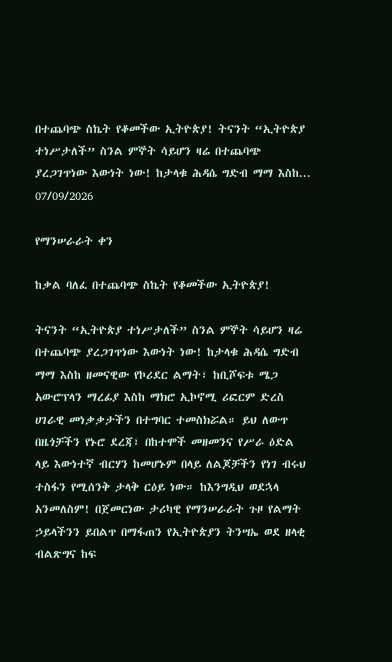በተጨባጭ ስኬት የቆመችው ኢትዮጵያ! ትናንት “ኢትዮጵያ ተነሥታለች” ስንል ምኞት ሳይሆን ዛሬ በተጨባጭ ያረጋገጥነው እውነት ነው! ከታላቁ ሕዳሴ ግድብ ማማ እስከ...
07/09/2026

የማንሠራራት ቀን

ከቃል ባለፈ በተጨባጭ ስኬት የቆመችው ኢትዮጵያ!

ትናንት “ኢትዮጵያ ተነሥታለች” ስንል ምኞት ሳይሆን ዛሬ በተጨባጭ ያረጋገጥነው እውነት ነው! ከታላቁ ሕዳሴ ግድብ ማማ እስከ ዘመናዊው የኮሪደር ልማት፣ ከቢሾፍቱ ሜጋ አውሮፕላን ማረፊያ እስከ ማክሮ ኢኮኖሚ ሪፎርም ድረስ ሀገራዊ መነቃቃታችን በተግባር ተመስክሯል። ይህ ለውጥ በዜጎቻችን የኑሮ ደረጃ፣ በከተሞች መዘመንና የሥራ ዕድል ላይ እውነተኛ ብርሃን ከመሆኑም በላይ ለልጆቻችን የነገ ብሩህ ተስፋን የሚሰንቅ ታላቅ ርዕይ ነው። ከእንግዲህ ወደኋላ አንመለስም! በጀመርነው ታሪካዊ የማንሠራራት ጉዞ የልማት ኃይላችንን ይበልጥ በማፋጠን የኢትዮጵያን ትንሣኤ ወደ ዘላቂ ብልጽግና ከፍ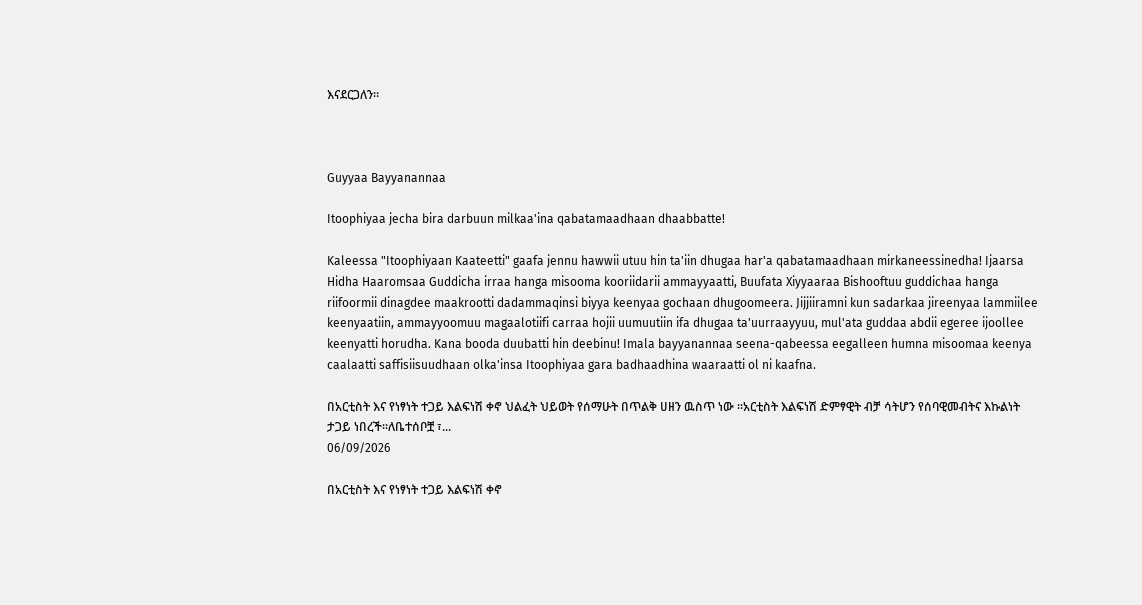እናደርጋለን።



Guyyaa Bayyanannaa

Itoophiyaa jecha bira darbuun milkaa'ina qabatamaadhaan dhaabbatte!

Kaleessa "Itoophiyaan Kaateetti" gaafa jennu hawwii utuu hin ta'iin dhugaa har'a qabatamaadhaan mirkaneessinedha! Ijaarsa Hidha Haaromsaa Guddicha irraa hanga misooma kooriidarii ammayyaatti, Buufata Xiyyaaraa Bishooftuu guddichaa hanga riifoormii dinagdee maakrootti dadammaqinsi biyya keenyaa gochaan dhugoomeera. Jijjiiramni kun sadarkaa jireenyaa lammiilee keenyaatiin, ammayyoomuu magaalotiifi carraa hojii uumuutiin ifa dhugaa ta'uurraayyuu, mul'ata guddaa abdii egeree ijoollee keenyatti horudha. Kana booda duubatti hin deebinu! Imala bayyanannaa seena-qabeessa eegalleen humna misoomaa keenya caalaatti saffisiisuudhaan olka'insa Itoophiyaa gara badhaadhina waaraatti ol ni kaafna.

በአርቲስት እና የነፃነት ተጋይ እልፍነሽ ቀኖ ህልፈት ህይወት የሰማሁት በጥልቅ ሀዘን ዉስጥ ነው ።አርቲስት እልፍነሽ ድምፃዊት ብቻ ሳትሆን የሰባዊመብትና እኩልነት ታጋይ ነበረች።ለቤተሰቦቿ ፣...
06/09/2026

በአርቲስት እና የነፃነት ተጋይ እልፍነሽ ቀኖ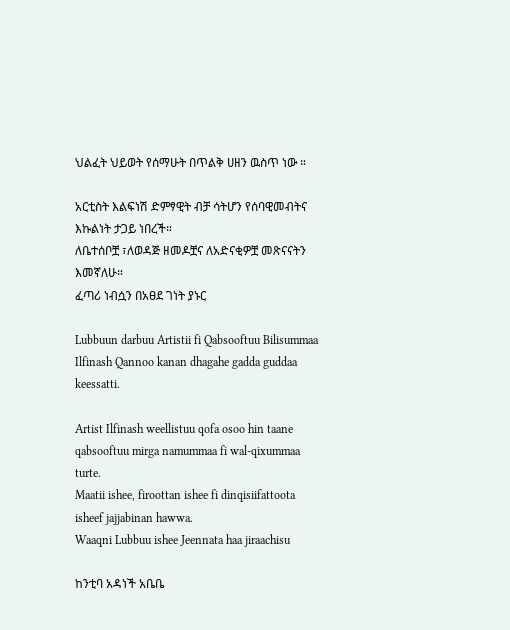ህልፈት ህይወት የሰማሁት በጥልቅ ሀዘን ዉስጥ ነው ።

አርቲስት እልፍነሽ ድምፃዊት ብቻ ሳትሆን የሰባዊመብትና እኩልነት ታጋይ ነበረች።
ለቤተሰቦቿ ፣ለወዳጅ ዘመዶቿና ለአድናቂዎቿ መጽናናትን እመኛለሁ።
ፈጣሪ ነብሷን በአፀደ ገነት ያኑር

Lubbuun darbuu Artistii fi Qabsooftuu Bilisummaa Ilfinash Qannoo kanan dhagahe gadda guddaa keessatti.

Artist Ilfinash weellistuu qofa osoo hin taane qabsooftuu mirga namummaa fi wal-qixummaa turte.
Maatii ishee, firoottan ishee fi dinqisiifattoota isheef jajjabinan hawwa.
Waaqni Lubbuu ishee Jeennata haa jiraachisu

ከንቲባ አዳነች አቤቤ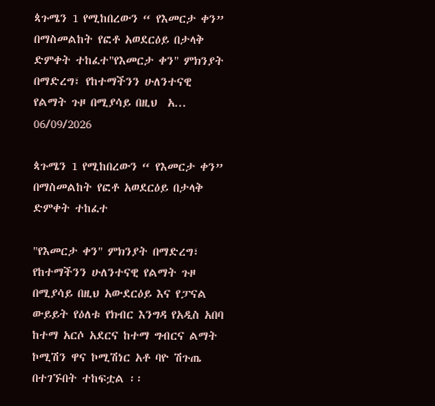ጳጉሜን 1 የሚከበረውን “ የእመርታ ቀን”  በማስመልከት የፎቶ አወደርዕይ በታላቅ ድምቀት ተከፈተ"የእመርታ ቀን" ምክንያት በማድረግ፣ የከተማችንን ሁለንተናዊ የልማት ጉዞ በሚያሳይ በዚህ  አ...
06/09/2026

ጳጉሜን 1 የሚከበረውን “ የእመርታ ቀን” በማስመልከት የፎቶ አወደርዕይ በታላቅ ድምቀት ተከፈተ

"የእመርታ ቀን" ምክንያት በማድረግ፣ የከተማችንን ሁለንተናዊ የልማት ጉዞ በሚያሳይ በዚህ አውደርዕይ እና የፓናል ውይይት የዕለቱ የክብር እንግዳ የአዲስ አበባ ከተማ አርሶ አደርና ከተማ ግብርና ልማት ኮሚሽን ዋና ኮሚሽነር አቶ ባዮ ሽጉጤ በተገኙበት ተከፍቷል ፡፡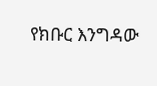የክቡር እንግዳው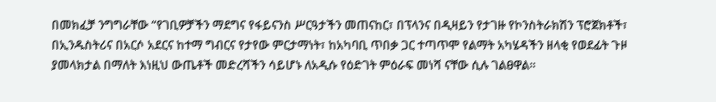በመክፈቻ ንግግራቸው “የገቢዎቻችን ማደግና የፋይናንስ ሥርዓታችን መጠናከር፣ በፕላንና በዲዛይን የታገዙ የኮንስትራክሽን ፕሮጀክቶች፣ በኢንዱስትሪና በአርሶ አደርና ከተማ ግብርና የታየው ምርታማነት፣ ከአካባቢ ጥበቃ ጋር ተጣጥሞ የልማት አካሄዳችን ዘላቂ የወደፊት ጉዞ ያመላክታል በማለት እነዚህ ውጤቶች መድረሻችን ሳይሆኑ ለአዲሱ የዕድገት ምዕራፍ መነሻ ናቸው ሲሉ ገልፀዋል።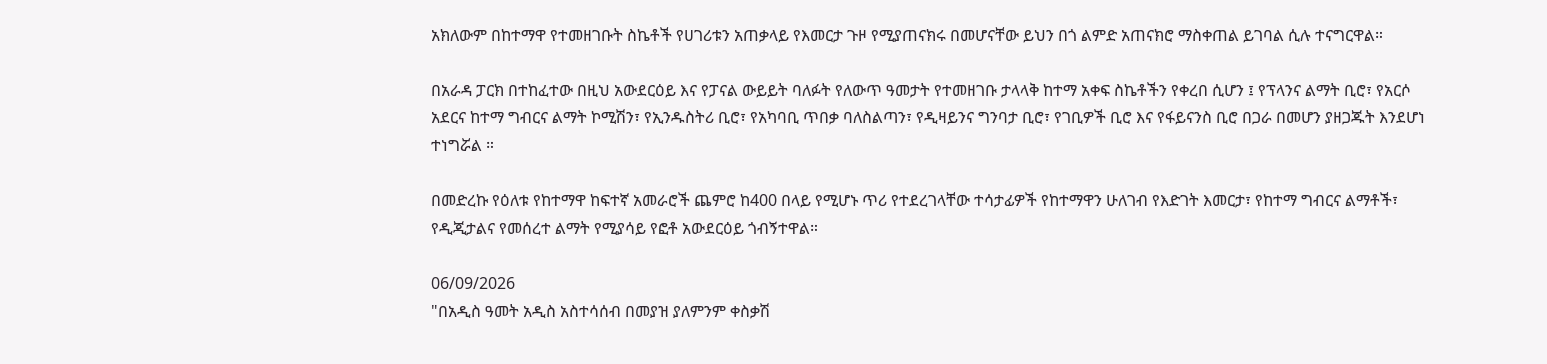አክለውም በከተማዋ የተመዘገቡት ስኬቶች የሀገሪቱን አጠቃላይ የእመርታ ጉዞ የሚያጠናክሩ በመሆናቸው ይህን በጎ ልምድ አጠናክሮ ማስቀጠል ይገባል ሲሉ ተናግርዋል።

በአራዳ ፓርክ በተከፈተው በዚህ አውደርዕይ እና የፓናል ውይይት ባለፉት የለውጥ ዓመታት የተመዘገቡ ታላላቅ ከተማ አቀፍ ስኬቶችን የቀረበ ሲሆን ፤ የፕላንና ልማት ቢሮ፣ የአርሶ አደርና ከተማ ግብርና ልማት ኮሚሽን፣ የኢንዱስትሪ ቢሮ፣ የአካባቢ ጥበቃ ባለስልጣን፣ የዲዛይንና ግንባታ ቢሮ፣ የገቢዎች ቢሮ እና የፋይናንስ ቢሮ በጋራ በመሆን ያዘጋጁት እንደሆነ ተነግሯል ።

በመድረኩ የዕለቱ የከተማዋ ከፍተኛ አመራሮች ጨምሮ ከ400 በላይ የሚሆኑ ጥሪ የተደረገላቸው ተሳታፊዎች የከተማዋን ሁለገብ የእድገት እመርታ፣ የከተማ ግብርና ልማቶች፣ የዲጂታልና የመሰረተ ልማት የሚያሳይ የፎቶ አውደርዕይ ጎብኝተዋል።

06/09/2026
"በአዲስ ዓመት አዲስ አስተሳሰብ በመያዝ ያለምንም ቀስቃሽ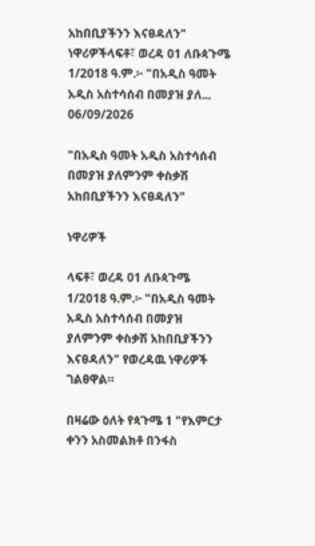አከበቢያችንን እናፀዳለን"  ነዋሪዎችላፍቶ፣ ወረዳ 01 ለቡጳጉሜ 1/2018 ዓ.ም.፦ "በአዲስ ዓመት አዲስ አስተሳሰብ በመያዝ ያለ...
06/09/2026

"በአዲስ ዓመት አዲስ አስተሳሰብ በመያዝ ያለምንም ቀስቃሽ አከበቢያችንን እናፀዳለን"

ነዋሪዎች

ላፍቶ፣ ወረዳ 01 ለቡጳጉሜ 1/2018 ዓ.ም.፦ "በአዲስ ዓመት አዲስ አስተሳሰብ በመያዝ ያለምንም ቀስቃሽ አከበቢያችንን እናፀዳለን" የወረዳዉ ነዋሪዎች ገልፀዋል።

በዛሬው ዕለት የጳጉሜ 1 "የእምርታ ቀንን አስመልክቶ በንፋስ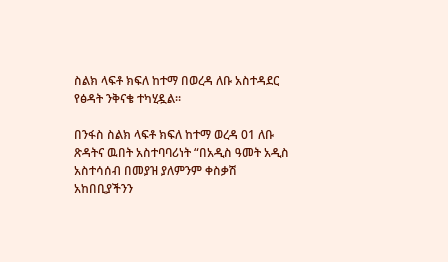ስልክ ላፍቶ ክፍለ ከተማ በወረዳ ለቡ አስተዳደር የፅዳት ንቅናቄ ተካሂዷል።

በንፋስ ስልክ ላፍቶ ክፍለ ከተማ ወረዳ 01 ለቡ ጽዳትና ዉበት አስተባባሪነት “በአዲስ ዓመት አዲስ አስተሳሰብ በመያዝ ያለምንም ቀስቃሽ አከበቢያችንን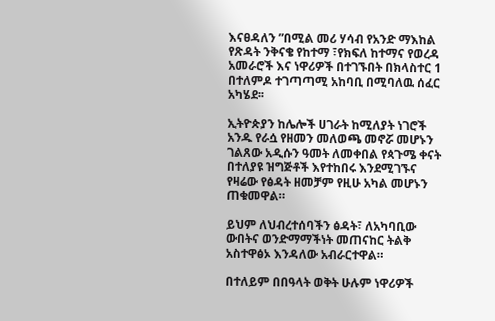እናፀዳለን ”በሚል መሪ ሃሳብ የአንድ ማእከል የጽዳት ንቅናቄ የከተማ ፣የክፍለ ከተማና የወረዳ አመራሮች እና ነዋሪዎች በተገኙበት በክላስተር 1 በተለምዶ ተገጣጣሚ አከባቢ በሚባለዉ ሰፈር አካሄደ፡፡

ኢትዮጵያን ከሌሎች ሀገራት ከሚለያት ነገሮች አንዱ የራሷ የዘመን መለወጫ መኖሯ መሆኑን ገልጸው አዲሱን ዓመት ለመቀበል የጳጉሜ ቀናት በተለያዩ ዝግጅቶች እየተከበሩ እንደሚገኙና የዛሬው የፅዳት ዘመቻም የዚሁ አካል መሆኑን ጠቁመዋል።

ይህም ለህብረተሰባችን ፅዳት፣ ለአካባቢው ውበትና ወንድማማችነት መጠናከር ትልቅ አስተዋፅኦ እንዳለው አብራርተዋል።

በተለይም በበዓላት ወቅት ሁሉም ነዋሪዎች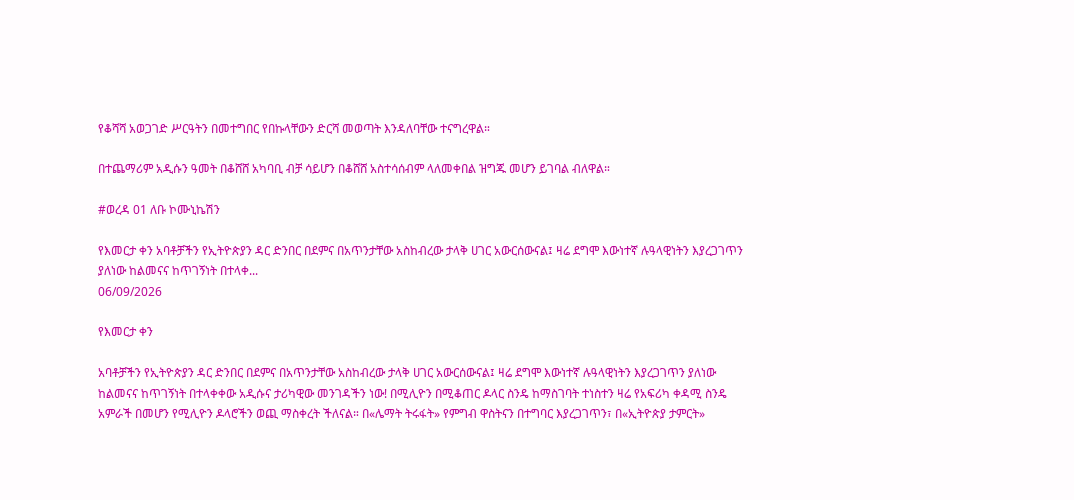የቆሻሻ አወጋገድ ሥርዓትን በመተግበር የበኩላቸውን ድርሻ መወጣት እንዳለባቸው ተናግረዋል።

በተጨማሪም አዲሱን ዓመት በቆሸሸ አካባቢ ብቻ ሳይሆን በቆሸሸ አስተሳሰብም ላለመቀበል ዝግጁ መሆን ይገባል ብለዋል።

#ወረዳ 01 ለቡ ኮሙኒኬሽን

የእመርታ ቀን አባቶቻችን የኢትዮጵያን ዳር ድንበር በደምና በአጥንታቸው አስከብረው ታላቅ ሀገር አውርሰውናል፤ ዛሬ ደግሞ እውነተኛ ሉዓላዊነትን እያረጋገጥን ያለነው ከልመናና ከጥገኝነት በተላቀ...
06/09/2026

የእመርታ ቀን

አባቶቻችን የኢትዮጵያን ዳር ድንበር በደምና በአጥንታቸው አስከብረው ታላቅ ሀገር አውርሰውናል፤ ዛሬ ደግሞ እውነተኛ ሉዓላዊነትን እያረጋገጥን ያለነው ከልመናና ከጥገኝነት በተላቀቀው አዲሱና ታሪካዊው መንገዳችን ነው! በሚሊዮን በሚቆጠር ዶላር ስንዴ ከማስገባት ተነስተን ዛሬ የአፍሪካ ቀዳሚ ስንዴ አምራች በመሆን የሚሊዮን ዶላሮችን ወጪ ማስቀረት ችለናል። በ«ሌማት ትሩፋት» የምግብ ዋስትናን በተግባር እያረጋገጥን፣ በ«ኢትዮጵያ ታምርት»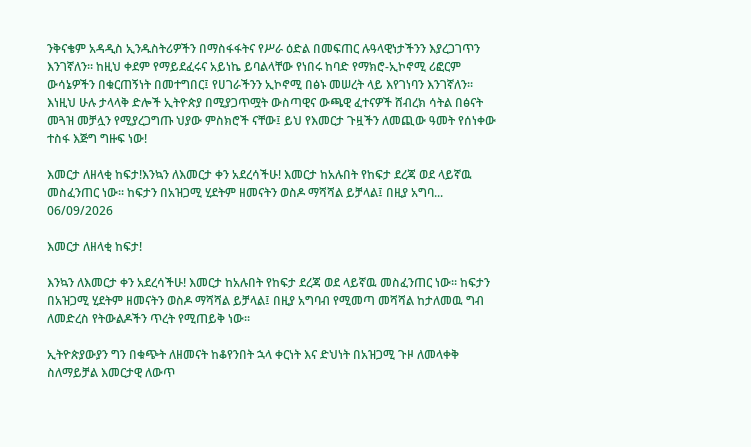ንቅናቄም አዳዲስ ኢንዱስትሪዎችን በማስፋፋትና የሥራ ዕድል በመፍጠር ሉዓላዊነታችንን እያረጋገጥን እንገኛለን። ከዚህ ቀደም የማይደፈሩና አይነኬ ይባልላቸው የነበሩ ከባድ የማክሮ-ኢኮኖሚ ሪፎርም ውሳኔዎችን በቁርጠኝነት በመተግበር፤ የሀገራችንን ኢኮኖሚ በፅኑ መሠረት ላይ እየገነባን እንገኛለን። እነዚህ ሁሉ ታላላቅ ድሎች ኢትዮጵያ በሚያጋጥሟት ውስጣዊና ውጫዊ ፈተናዎች ሸብረክ ሳትል በፅናት መጓዝ መቻሏን የሚያረጋግጡ ህያው ምስክሮች ናቸው፤ ይህ የእመርታ ጉዟችን ለመጪው ዓመት የሰነቀው ተስፋ እጅግ ግዙፍ ነው!

እመርታ ለዘላቂ ከፍታ!እንኳን ለእመርታ ቀን አደረሳችሁ! እመርታ ከአሉበት የከፍታ ደረጃ ወደ ላይኛዉ መስፈንጠር ነው፡፡ ከፍታን በአዝጋሚ ሂደትም ዘመናትን ወስዶ ማሻሻል ይቻላል፤ በዚያ አግባ...
06/09/2026

እመርታ ለዘላቂ ከፍታ!

እንኳን ለእመርታ ቀን አደረሳችሁ! እመርታ ከአሉበት የከፍታ ደረጃ ወደ ላይኛዉ መስፈንጠር ነው፡፡ ከፍታን በአዝጋሚ ሂደትም ዘመናትን ወስዶ ማሻሻል ይቻላል፤ በዚያ አግባብ የሚመጣ መሻሻል ከታለመዉ ግብ ለመድረስ የትውልዶችን ጥረት የሚጠይቅ ነው፡፡

ኢትዮጵያውያን ግን በቁጭት ለዘመናት ከቆየንበት ኋላ ቀርነት እና ድህነት በአዝጋሚ ጉዞ ለመላቀቅ ስለማይቻል እመርታዊ ለውጥ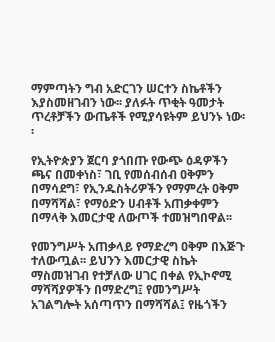ማምጣትን ግብ አድርገን ሠርተን ስኬቶችን እያስመዘገብን ነው፡፡ ያለፉት ጥቂት ዓመታት ጥረቶቻችን ውጤቶች የሚያሳዩትም ይህንኑ ነው፡፡

የኢትዮጵያን ጀርባ ያጎበጡ የውጭ ዕዳዎችን ጫና በመቀነስ፣ ገቢ የመሰብሰብ ዐቅምን በማሳደግ፣ የኢንዱስትሪዎችን የማምረት ዐቅም በማሻሻል፣ የማዕድን ሀብቶች አጠቃቀምን በማላቅ እመርታዊ ለውጦች ተመዝግበዋል፡፡

የመንግሥት አጠቃላይ የማድረግ ዐቅም በእጅጉ ተለውጧል፡፡ ይህንን እመርታዊ ስኬት ማስመዝገብ የተቻለው ሀገር በቀል የኢኮኖሚ ማሻሻያዎችን በማድረግ፤ የመንግሥት አገልግሎት አሰጣጥን በማሻሻል፤ የዜጎችን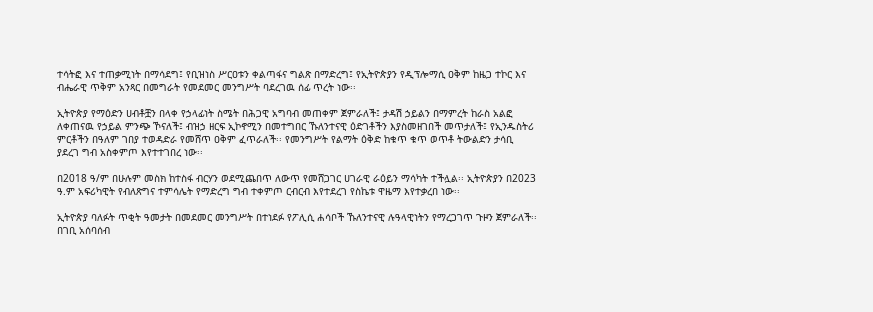ተሳትፎ እና ተጠቃሚነት በማሳደግ፤ የቢዝነስ ሥርዐቱን ቀልጣፋና ግልጽ በማድረግ፤ የኢትዮጵያን የዲፕሎማሲ ዐቅም ከዜጋ ተኮር እና ብሔራዊ ጥቅም አንጻር በመግራት የመደመር መንግሥት ባደረገዉ ሰፊ ጥረት ነው፡፡

ኢትዮጵያ የማዕድን ሀብቶቿን በላቀ የኃላፊነት ስሜት በሕጋዊ አግባብ መጠቀም ጀምራለች፤ ታዳሽ ኃይልን በማምረት ከራስ አልፎ ለቀጠናዉ የኃይል ምንጭ ኾናለች፤ ብዝኃ ዘርፍ ኢኮኖሚን በመተግበር ኹለንተናዊ ዕድገቶችን እያስመዘገበች መጥታለች፤ የኢንዱስትሪ ምርቶችን በዓለም ገበያ ተወዳድራ የመሸጥ ዐቅም ፈጥራለች፡፡ የመንግሥት የልማት ዕቅድ ከቁጥ ቁጥ ወጥቶ ትውልድን ታሳቢ ያደረገ ግብ አስቀምጦ እየተተገበረ ነው፡፡

በ2018 ዓ/ም በሁሉም መስክ ከተስፋ ብርሃን ወደሚጨበጥ ለውጥ የመሸጋገር ሀገራዊ ራዕይን ማሳካት ተችሏል፡፡ ኢትዮጵያን በ2023 ዓ.ም አፍሪካዊት የብለጽግና ተምሳሌት የማድረግ ግብ ተቀምጦ ርብርብ እየተደረገ የስኬቱ ዋዜማ እየተቃረበ ነው፡፡

ኢትዮጵያ ባለፉት ጥቂት ዓመታት በመደመር መንግሥት በተነደፉ የፖሊሲ ሐሳቦች ኹለንተናዊ ሉዓላዊነትን የማረጋገጥ ጉዞን ጀምራለች፡፡ በገቢ አሰባሰብ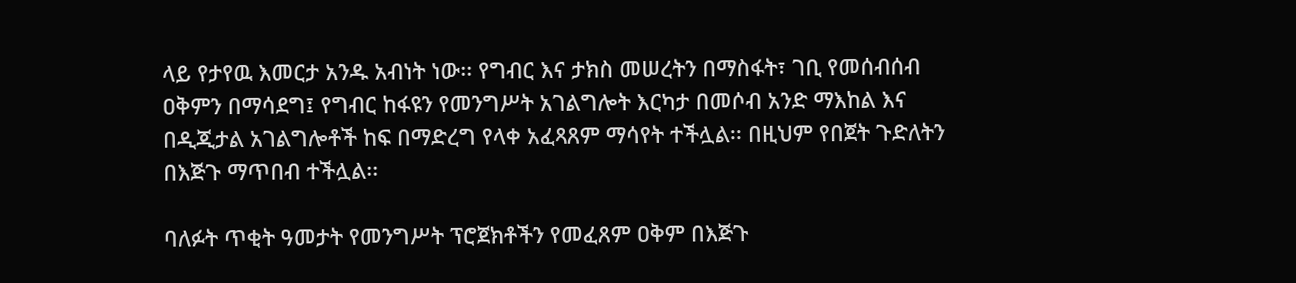ላይ የታየዉ እመርታ አንዱ አብነት ነው፡፡ የግብር እና ታክስ መሠረትን በማስፋት፣ ገቢ የመሰብሰብ ዐቅምን በማሳደግ፤ የግብር ከፋዩን የመንግሥት አገልግሎት እርካታ በመሶብ አንድ ማእከል እና በዲጂታል አገልግሎቶች ከፍ በማድረግ የላቀ አፈጻጸም ማሳየት ተችሏል፡፡ በዚህም የበጀት ጉድለትን በእጅጉ ማጥበብ ተችሏል፡፡

ባለፉት ጥቂት ዓመታት የመንግሥት ፕሮጀክቶችን የመፈጸም ዐቅም በእጅጉ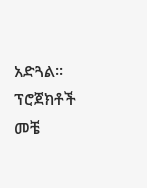አድጓል፡፡ ፕሮጀክቶች መቼ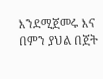እንደሚጀመሩ እና በምን ያህል በጀት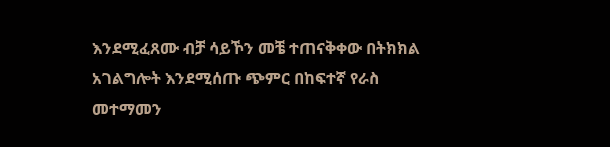እንደሚፈጸሙ ብቻ ሳይኾን መቼ ተጠናቅቀው በትክክል አገልግሎት እንደሚሰጡ ጭምር በከፍተኛ የራስ መተማመን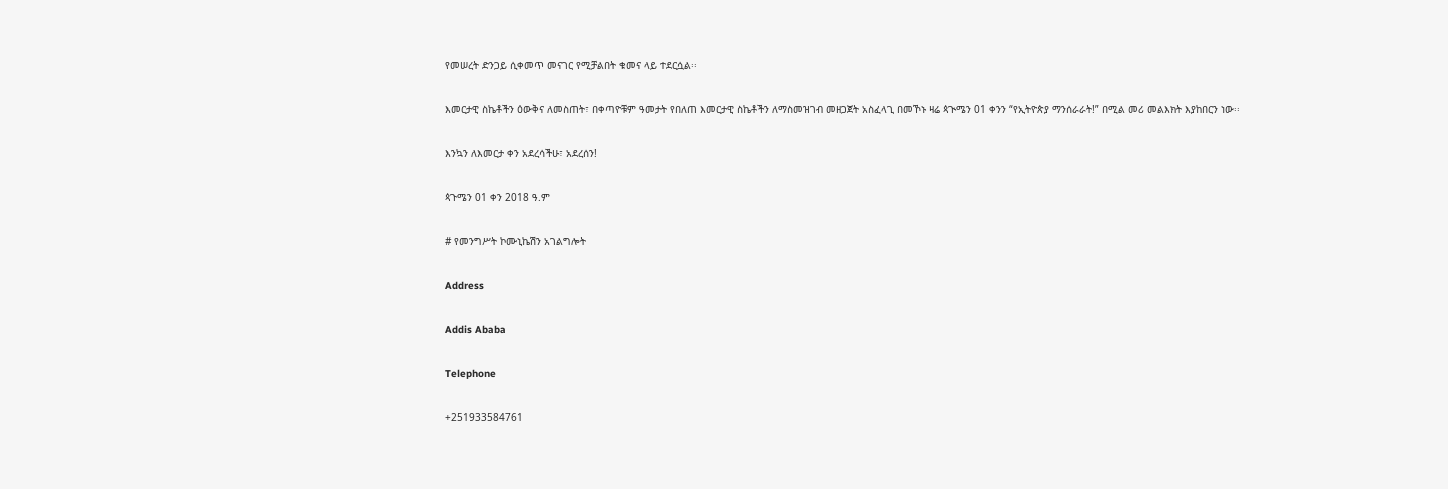የመሠረት ድንጋይ ሲቀመጥ መናገር የሚቻልበት ቁመና ላይ ተደርሷል፡፡

እመርታዊ ስኬቶችን ዕውቅና ለመስጠት፣ በቀጣዮቹም ዓመታት የበለጠ እመርታዊ ስኬቶችን ለማስመዝገብ መዘጋጀት አስፈላጊ በመኾኑ ዛሬ ጳጒሜን 01 ቀንን “የኢትዮጵያ ማንሰራራት!” በሚል መሪ መልእክት እያከበርን ነው፡፡

እንኳን ለእመርታ ቀን አደረሳችሁ፣ አደረሰን!

ጳጉሜን 01 ቀን 2018 ዓ.ም

# የመንግሥት ኮሙኒኬሽን አገልግሎት

Address

Addis Ababa

Telephone

+251933584761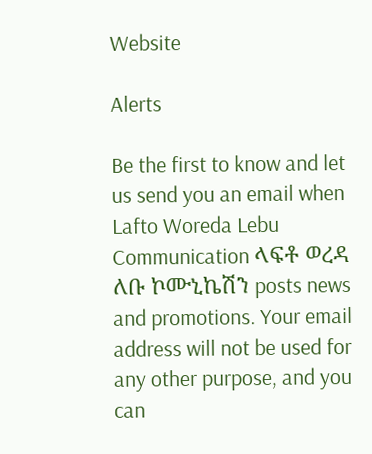Website

Alerts

Be the first to know and let us send you an email when Lafto Woreda Lebu Communication ላፍቶ ወረዳ ለቡ ኮሙኒኬሽን posts news and promotions. Your email address will not be used for any other purpose, and you can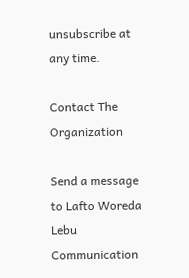unsubscribe at any time.

Contact The Organization

Send a message to Lafto Woreda Lebu Communication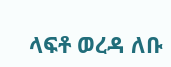ላፍቶ ወረዳ ለቡ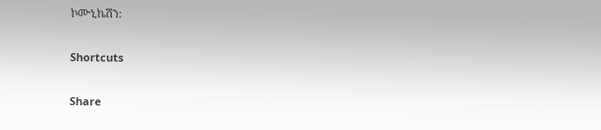ኮሙኒኬሽን:

Shortcuts

Share